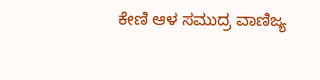ಕೇಣಿ ಆಳ ಸಮುದ್ರ ವಾಣಿಜ್ಯ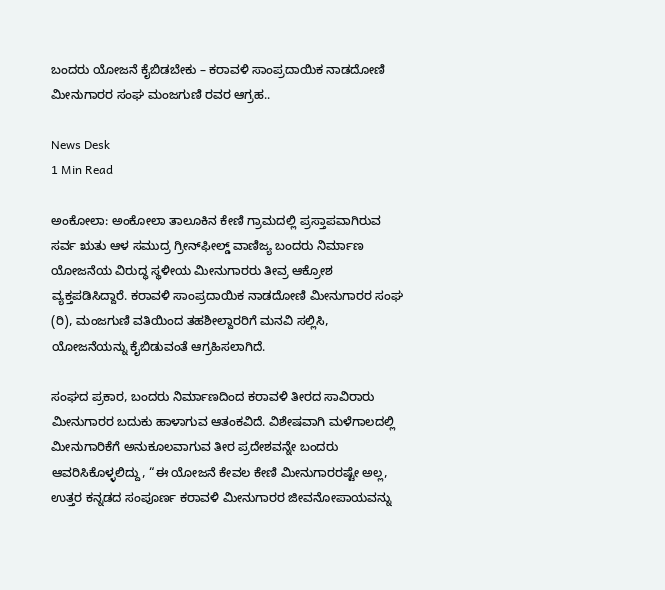ಬಂದರು ಯೋಜನೆ ಕೈಬಿಡಬೇಕು – ಕರಾವಳಿ ಸಾಂಪ್ರದಾಯಿಕ ನಾಡದೋಣಿ ಮೀನುಗಾರರ ಸಂಘ ಮಂಜಗುಣಿ ರವರ ಆಗ್ರಹ..

News Desk
1 Min Read

ಅಂಕೋಲಾ: ಅಂಕೋಲಾ ತಾಲೂಕಿನ ಕೇಣಿ ಗ್ರಾಮದಲ್ಲಿ ಪ್ರಸ್ತಾಪವಾಗಿರುವ ಸರ್ವ ಋತು ಆಳ ಸಮುದ್ರ ಗ್ರೀನ್‌ಫೀಲ್ಡ್ ವಾಣಿಜ್ಯ ಬಂದರು ನಿರ್ಮಾಣ ಯೋಜನೆಯ ವಿರುದ್ಧ ಸ್ಥಳೀಯ ಮೀನುಗಾರರು ತೀವ್ರ ಆಕ್ರೋಶ ವ್ಯಕ್ತಪಡಿಸಿದ್ದಾರೆ. ಕರಾವಳಿ ಸಾಂಪ್ರದಾಯಿಕ ನಾಡದೋಣಿ ಮೀನುಗಾರರ ಸಂಘ (ರಿ), ಮಂಜಗುಣಿ ವತಿಯಿಂದ ತಹಶೀಲ್ದಾರರಿಗೆ ಮನವಿ ಸಲ್ಲಿಸಿ, ಯೋಜನೆಯನ್ನು ಕೈಬಿಡುವಂತೆ ಆಗ್ರಹಿಸಲಾಗಿದೆ.

ಸಂಘದ ಪ್ರಕಾರ, ಬಂದರು ನಿರ್ಮಾಣದಿಂದ ಕರಾವಳಿ ತೀರದ ಸಾವಿರಾರು ಮೀನುಗಾರರ ಬದುಕು ಹಾಳಾಗುವ ಆತಂಕವಿದೆ. ವಿಶೇಷವಾಗಿ ಮಳೆಗಾಲದಲ್ಲಿ ಮೀನುಗಾರಿಕೆಗೆ ಅನುಕೂಲವಾಗುವ ತೀರ ಪ್ರದೇಶವನ್ನೇ ಬಂದರು ಆವರಿಸಿಕೊಳ್ಳಲಿದ್ದು, “ಈ ಯೋಜನೆ ಕೇವಲ ಕೇಣಿ ಮೀನುಗಾರರಷ್ಟೇ ಅಲ್ಲ, ಉತ್ತರ ಕನ್ನಡದ ಸಂಪೂರ್ಣ ಕರಾವಳಿ ಮೀನುಗಾರರ ಜೀವನೋಪಾಯವನ್ನು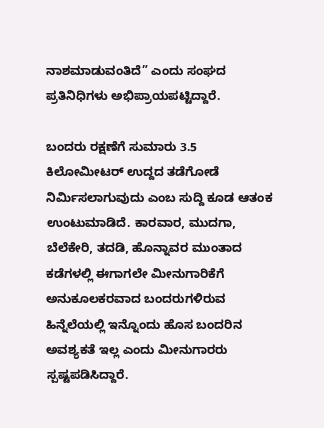ನಾಶಮಾಡುವಂತಿದೆ” ಎಂದು ಸಂಘದ ಪ್ರತಿನಿಧಿಗಳು ಅಭಿಪ್ರಾಯಪಟ್ಟಿದ್ದಾರೆ.

ಬಂದರು ರಕ್ಷಣೆಗೆ ಸುಮಾರು 3.5 ಕಿಲೋಮೀಟರ್ ಉದ್ದದ ತಡೆಗೋಡೆ ನಿರ್ಮಿಸಲಾಗುವುದು ಎಂಬ ಸುದ್ದಿ ಕೂಡ ಆತಂಕ ಉಂಟುಮಾಡಿದೆ. ಕಾರವಾರ, ಮುದಗಾ, ಬೆಲೆಕೇರಿ, ತದಡಿ, ಹೊನ್ನಾವರ ಮುಂತಾದ ಕಡೆಗಳಲ್ಲಿ ಈಗಾಗಲೇ ಮೀನುಗಾರಿಕೆಗೆ ಅನುಕೂಲಕರವಾದ ಬಂದರುಗಳಿರುವ ಹಿನ್ನೆಲೆಯಲ್ಲಿ ಇನ್ನೊಂದು ಹೊಸ ಬಂದರಿನ ಅವಶ್ಯಕತೆ ಇಲ್ಲ ಎಂದು ಮೀನುಗಾರರು ಸ್ಪಷ್ಟಪಡಿಸಿದ್ದಾರೆ.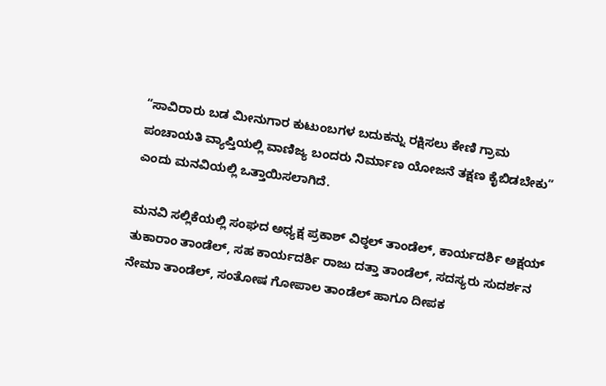“ಸಾವಿರಾರು ಬಡ ಮೀನುಗಾರ ಕುಟುಂಬಗಳ ಬದುಕನ್ನು ರಕ್ಷಿಸಲು ಕೇಣಿ ಗ್ರಾಮ ಪಂಚಾಯತಿ ವ್ಯಾಪ್ತಿಯಲ್ಲಿ ವಾಣಿಜ್ಯ ಬಂದರು ನಿರ್ಮಾಣ ಯೋಜನೆ ತಕ್ಷಣ ಕೈಬಿಡಬೇಕು” ಎಂದು ಮನವಿಯಲ್ಲಿ ಒತ್ತಾಯಿಸಲಾಗಿದೆ.

ಮನವಿ ಸಲ್ಲಿಕೆಯಲ್ಲಿ ಸಂಘದ ಅಧ್ಯಕ್ಷ ಪ್ರಕಾಶ್ ವಿಠ್ಠಲ್ ತಾಂಡೆಲ್, ಕಾರ್ಯದರ್ಶಿ ಅಕ್ಷಯ್ ತುಕಾರಾಂ ತಾಂಡೆಲ್, ಸಹ ಕಾರ್ಯದರ್ಶಿ ರಾಜು ದತ್ತಾ ತಾಂಡೆಲ್, ಸದಸ್ಯರು ಸುದರ್ಶನ ನೇಮಾ ತಾಂಡೆಲ್, ಸಂತೋಷ ಗೋಪಾಲ ತಾಂಡೆಲ್ ಹಾಗೂ ದೀಪಕ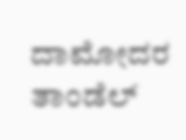ದಾಮೋದರ ತಾಂಡೆಲ್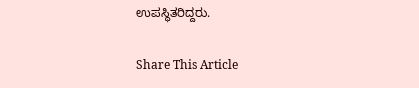ಉಪಸ್ಥಿತರಿದ್ದರು.

Share This Article